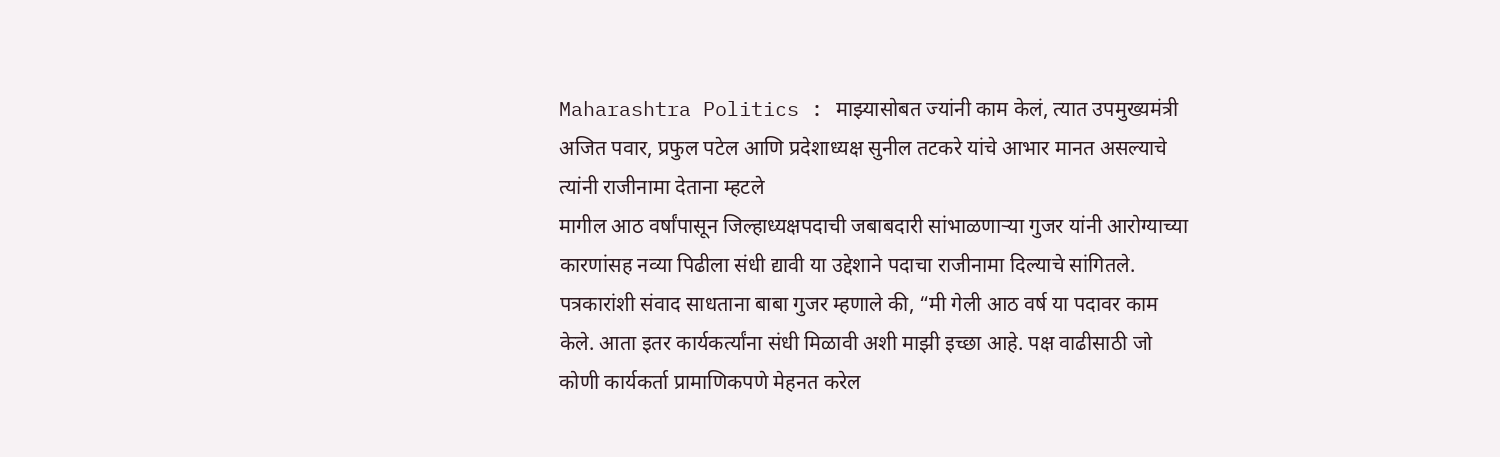Maharashtra Politics : माझ्यासोबत ज्यांनी काम केलं, त्यात उपमुख्यमंत्री अजित पवार, प्रफुल पटेल आणि प्रदेशाध्यक्ष सुनील तटकरे यांचे आभार मानत असल्याचे त्यांनी राजीनामा देताना म्हटले
मागील आठ वर्षांपासून जिल्हाध्यक्षपदाची जबाबदारी सांभाळणाऱ्या गुजर यांनी आरोग्याच्या कारणांसह नव्या पिढीला संधी द्यावी या उद्देशाने पदाचा राजीनामा दिल्याचे सांगितले.
पत्रकारांशी संवाद साधताना बाबा गुजर म्हणाले की, “मी गेली आठ वर्ष या पदावर काम केले. आता इतर कार्यकर्त्यांना संधी मिळावी अशी माझी इच्छा आहे. पक्ष वाढीसाठी जो कोणी कार्यकर्ता प्रामाणिकपणे मेहनत करेल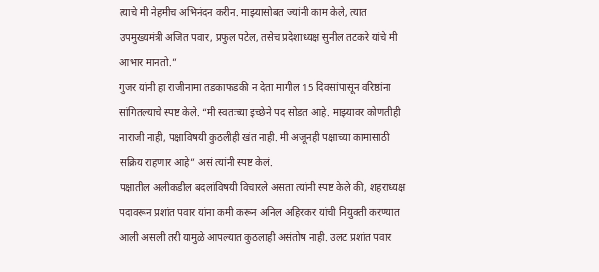त्याचे मी नेहमीच अभिनंदन करीन. माझ्यासोबत ज्यांनी काम केले, त्यात उपमुख्यमंत्री अजित पवार, प्रफुल पटेल, तसेच प्रदेशाध्यक्ष सुनील तटकरे यांचे मी आभार मानतो.”
गुजर यांनी हा राजीनामा तडकाफडकी न देता मागील 15 दिवसांपासून वरिष्ठांना सांगितल्याचे स्पष्ट केले. “मी स्वतःच्या इच्छेने पद सोडत आहे. माझ्यावर कोणतीही नाराजी नाही, पक्षाविषयी कुठलीही खंत नाही. मी अजूनही पक्षाच्या कामासाठी सक्रिय राहणार आहे” असं त्यांनी स्पष्ट केलं.
पक्षातील अलीकडील बदलांविषयी विचारले असता त्यांनी स्पष्ट केले की, शहराध्यक्ष पदावरून प्रशांत पवार यांना कमी करून अनिल अहिरकर यांची नियुक्ती करण्यात आली असली तरी यामुळे आपल्यात कुठलाही असंतोष नाही. उलट प्रशांत पवार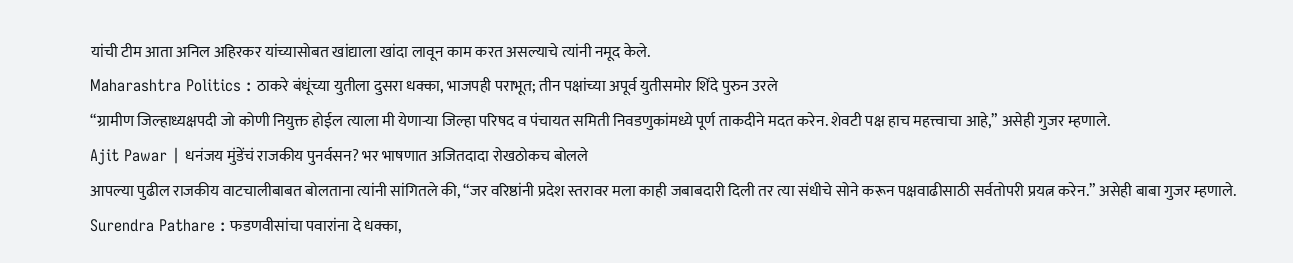यांची टीम आता अनिल अहिरकर यांच्यासोबत खांद्याला खांदा लावून काम करत असल्याचे त्यांनी नमूद केले.
Maharashtra Politics : ठाकरे बंधूंच्या युतीला दुसरा धक्का, भाजपही पराभूत; तीन पक्षांच्या अपूर्व युतीसमोर शिंदे पुरुन उरले
“ग्रामीण जिल्हाध्यक्षपदी जो कोणी नियुक्त होईल त्याला मी येणाऱ्या जिल्हा परिषद व पंचायत समिती निवडणुकांमध्ये पूर्ण ताकदीने मदत करेन. शेवटी पक्ष हाच महत्त्वाचा आहे,” असेही गुजर म्हणाले.
Ajit Pawar | धनंजय मुंडेंचं राजकीय पुनर्वसन? भर भाषणात अजितदादा रोखठोकच बोलले
आपल्या पुढील राजकीय वाटचालीबाबत बोलताना त्यांनी सांगितले की, “जर वरिष्ठांनी प्रदेश स्तरावर मला काही जबाबदारी दिली तर त्या संधीचे सोने करून पक्षवाढीसाठी सर्वतोपरी प्रयत्न करेन.” असेही बाबा गुजर म्हणाले.
Surendra Pathare : फडणवीसांचा पवारांना दे धक्का,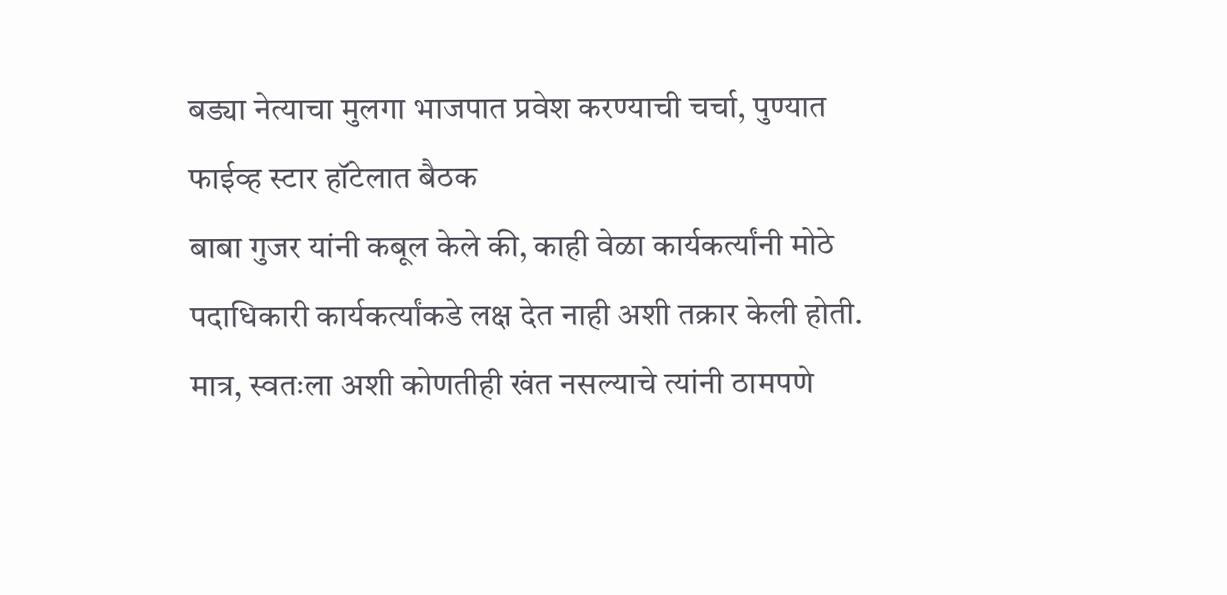बड्या नेत्याचा मुलगा भाजपात प्रवेश करण्याची चर्चा, पुण्यात फाईव्ह स्टार हॉटेलात बैठक
बाबा गुजर यांनी कबूल केले की, काही वेळा कार्यकर्त्यांनी मोठे पदाधिकारी कार्यकर्त्यांकडे लक्ष देत नाही अशी तक्रार केली होती. मात्र, स्वतःला अशी कोणतीही खंत नसल्याचे त्यांनी ठामपणे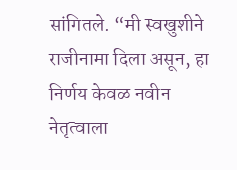सांगितले. “मी स्वखुशीने राजीनामा दिला असून, हा निर्णय केवळ नवीन नेतृत्वाला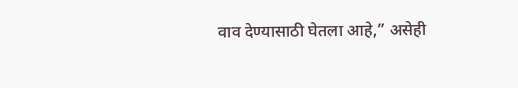वाव देण्यासाठी घेतला आहे,” असेही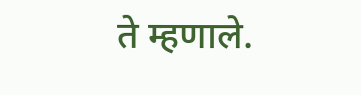ते म्हणाले.